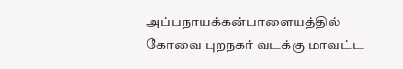அப்பநாயக்கன்பாளையத்தில் கோவை புறநகர் வடக்கு மாவட்ட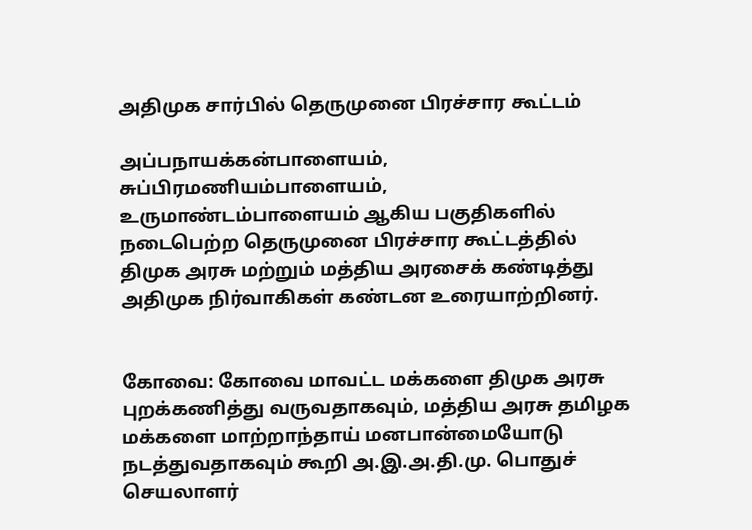அதிமுக சார்பில் தெருமுனை பிரச்சார கூட்டம்

அப்பநாயக்கன்பாளையம், சுப்பிரமணியம்பாளையம், உருமாண்டம்பாளையம் ஆகிய பகுதிகளில் நடைபெற்ற தெருமுனை பிரச்சார கூட்டத்தில் திமுக அரசு மற்றும் மத்திய அரசைக் கண்டித்து அதிமுக நிர்வாகிகள் கண்டன உரையாற்றினர்.


கோவை: கோவை மாவட்ட மக்களை திமுக அரசு புறக்கணித்து வருவதாகவும், மத்திய அரசு தமிழக மக்களை மாற்றாந்தாய் மனபான்மையோடு நடத்துவதாகவும் கூறி அ.இ.அ.தி.மு. பொதுச் செயலாளர்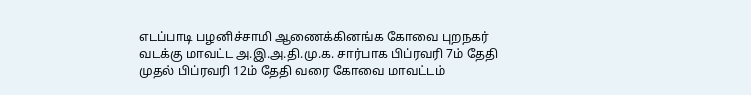எடப்பாடி பழனிச்சாமி ஆணைக்கினங்க கோவை புறநகர் வடக்கு மாவட்ட அ.இ.அ.தி.மு.க. சார்பாக பிப்ரவரி 7ம் தேதி முதல் பிப்ரவரி 12ம் தேதி வரை கோவை மாவட்டம்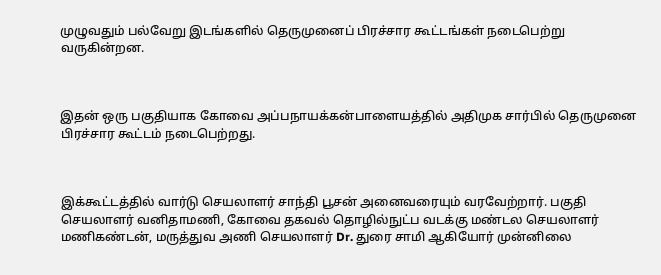முழுவதும் பல்வேறு இடங்களில் தெருமுனைப் பிரச்சார கூட்டங்கள் நடைபெற்று வருகின்றன.



இதன் ஒரு பகுதியாக கோவை அப்பநாயக்கன்பாளையத்தில் அதிமுக சார்பில் தெருமுனை பிரச்சார கூட்டம் நடைபெற்றது.



இக்கூட்டத்தில் வார்டு செயலாளர் சாந்தி பூசன் அனைவரையும் வரவேற்றார். பகுதி செயலாளர் வனிதாமணி, கோவை தகவல் தொழில்நுட்ப வடக்கு மண்டல செயலாளர் மணிகண்டன், மருத்துவ அணி செயலாளர் Dr. துரை சாமி ஆகியோர் முன்னிலை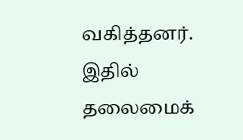வகித்தனர். இதில் தலைமைக்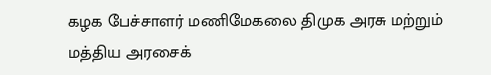கழக பேச்சாளர் மணிமேகலை திமுக அரசு மற்றும் மத்திய அரசைக்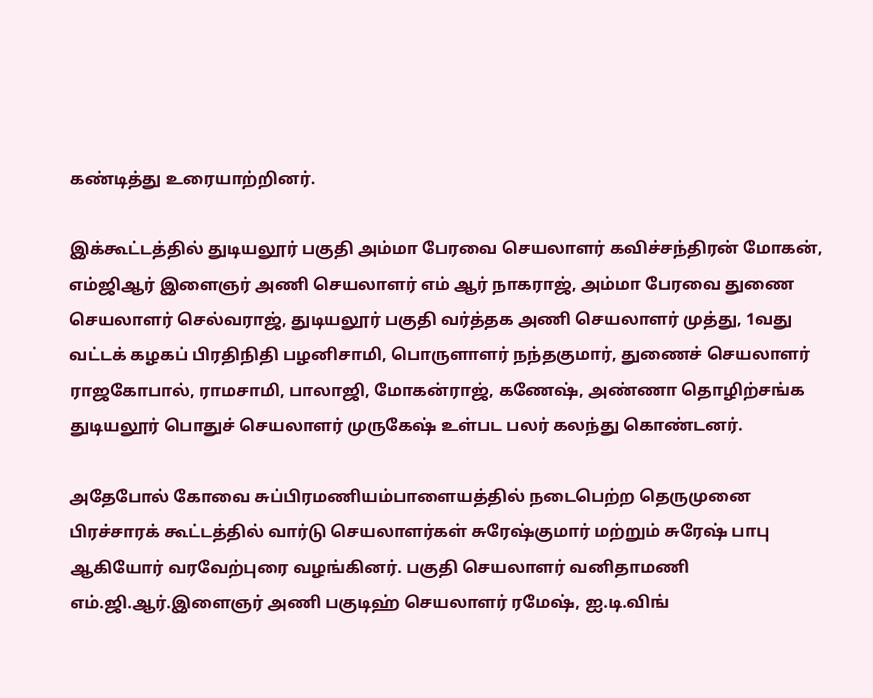கண்டித்து உரையாற்றினர்.

இக்கூட்டத்தில் துடியலூர் பகுதி அம்மா பேரவை செயலாளர் கவிச்சந்திரன் மோகன், எம்ஜிஆர் இளைஞர் அணி செயலாளர் எம் ஆர் நாகராஜ், அம்மா பேரவை துணை செயலாளர் செல்வராஜ், துடியலூர் பகுதி வர்த்தக அணி செயலாளர் முத்து, 1வது வட்டக் கழகப் பிரதிநிதி பழனிசாமி, பொருளாளர் நந்தகுமார், துணைச் செயலாளர் ராஜகோபால், ராமசாமி, பாலாஜி, மோகன்ராஜ், கணேஷ், அண்ணா தொழிற்சங்க துடியலூர் பொதுச் செயலாளர் முருகேஷ் உள்பட பலர் கலந்து கொண்டனர்.

அதேபோல் கோவை சுப்பிரமணியம்பாளையத்தில் நடைபெற்ற தெருமுனை பிரச்சாரக் கூட்டத்தில் வார்டு செயலாளர்கள் சுரேஷ்குமார் மற்றும் சுரேஷ் பாபு ஆகியோர் வரவேற்புரை வழங்கினர். பகுதி செயலாளர் வனிதாமணி எம்.ஜி.ஆர்.இளைஞர் அணி பகுடிஹ் செயலாளர் ரமேஷ், ஐ.டி.விங்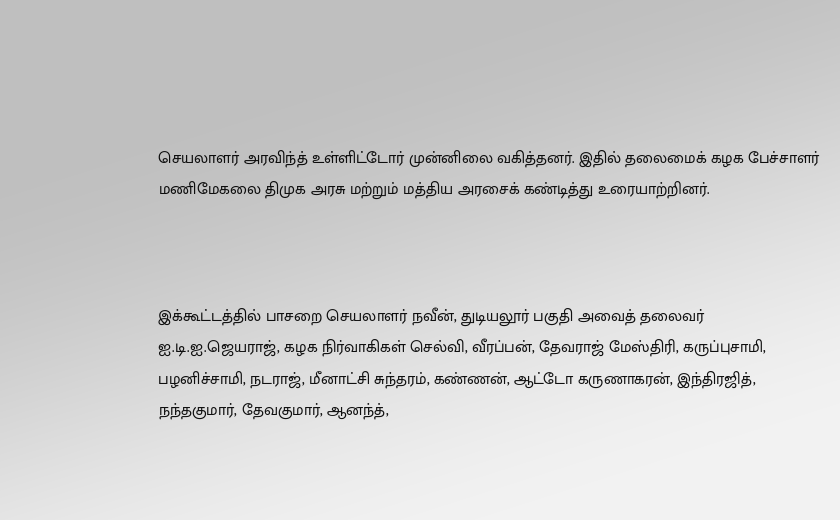செயலாளர் அரவிந்த் உள்ளிட்டோர் முன்னிலை வகித்தனர். இதில் தலைமைக் கழக பேச்சாளர் மணிமேகலை திமுக அரசு மற்றும் மத்திய அரசைக் கண்டித்து உரையாற்றினர்.



இக்கூட்டத்தில் பாசறை செயலாளர் நவீன், துடியலூர் பகுதி அவைத் தலைவர் ஐ.டி.ஐ.ஜெயராஜ், கழக நிர்வாகிகள் செல்வி, வீரப்பன், தேவராஜ் மேஸ்திரி, கருப்புசாமி, பழனிச்சாமி, நடராஜ், மீனாட்சி சுந்தரம், கண்ணன், ஆட்டோ கருணாகரன், இந்திரஜித், நந்தகுமார், தேவகுமார், ஆனந்த்,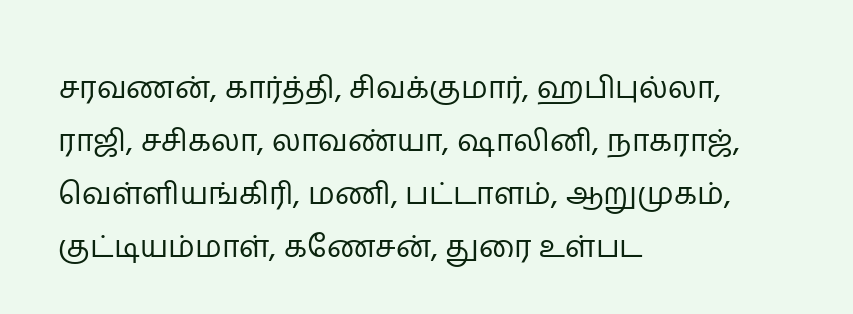சரவணன், கார்த்தி, சிவக்குமார், ஹபிபுல்லா, ராஜி, சசிகலா, லாவண்யா, ஷாலினி, நாகராஜ், வெள்ளியங்கிரி, மணி, பட்டாளம், ஆறுமுகம், குட்டியம்மாள், கணேசன், துரை உள்பட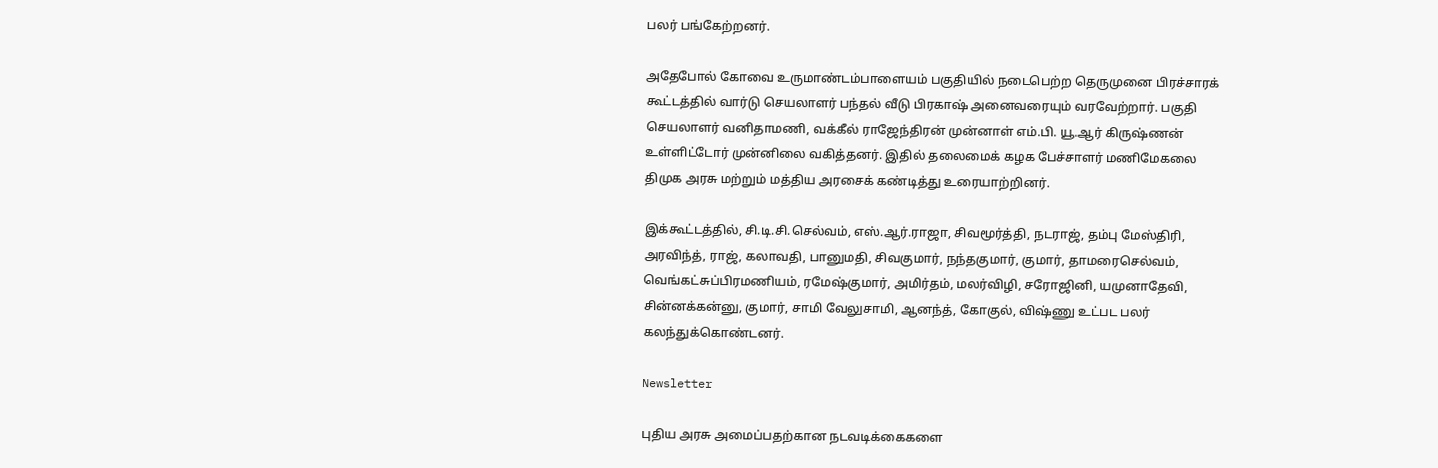பலர் பங்கேற்றனர்.

அதேபோல் கோவை உருமாண்டம்பாளையம் பகுதியில் நடைபெற்ற தெருமுனை பிரச்சாரக் கூட்டத்தில் வார்டு செயலாளர் பந்தல் வீடு பிரகாஷ் அனைவரையும் வரவேற்றார். பகுதி செயலாளர் வனிதாமணி, வக்கீல் ராஜேந்திரன் முன்னாள் எம்.பி. யூ.ஆர் கிருஷ்ணன் உள்ளிட்டோர் முன்னிலை வகித்தனர். இதில் தலைமைக் கழக பேச்சாளர் மணிமேகலை திமுக அரசு மற்றும் மத்திய அரசைக் கண்டித்து உரையாற்றினர்.

இக்கூட்டத்தில், சி.டி.சி.செல்வம், எஸ்.ஆர்.ராஜா, சிவமூர்த்தி, நடராஜ், தம்பு மேஸ்திரி, அரவிந்த், ராஜ், கலாவதி, பானுமதி, சிவகுமார், நந்தகுமார், குமார், தாமரைசெல்வம், வெங்கட்சுப்பிரமணியம், ரமேஷ்குமார், அமிர்தம், மலர்விழி, சரோஜினி, யமுனாதேவி, சின்னக்கன்னு, குமார், சாமி வேலுசாமி, ஆனந்த், கோகுல், விஷ்ணு உட்பட பலர் கலந்துக்கொண்டனர்.

Newsletter

புதிய அரசு அமைப்பதற்கான நடவடிக்கைகளை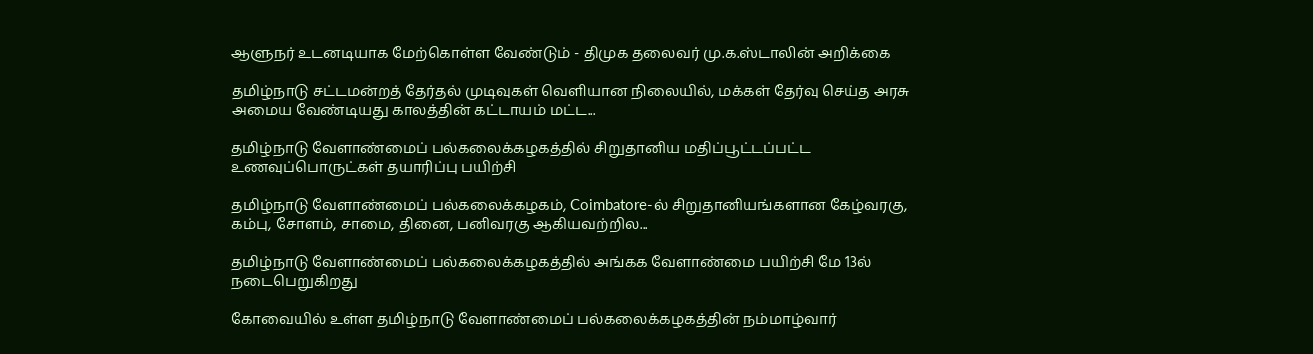ஆளுநர் உடனடியாக மேற்கொள்ள வேண்டும் - திமுக தலைவர் மு.க.ஸ்டாலின் அறிக்கை

தமிழ்நாடு சட்டமன்றத் தேர்தல் முடிவுகள் வெளியான நிலையில், மக்கள் தேர்வு செய்த அரசு அமைய வேண்டியது காலத்தின் கட்டாயம் மட்ட...

தமிழ்நாடு வேளாண்மைப் பல்கலைக்கழகத்தில் சிறுதானிய மதிப்பூட்டப்பட்ட உணவுப்பொருட்கள் தயாரிப்பு பயிற்சி

தமிழ்நாடு வேளாண்மைப் பல்கலைக்கழகம், Coimbatore-ல் சிறுதானியங்களான கேழ்வரகு, கம்பு, சோளம், சாமை, தினை, பனிவரகு ஆகியவற்றில...

தமிழ்நாடு வேளாண்மைப் பல்கலைக்கழகத்தில் அங்கக வேளாண்மை பயிற்சி மே 13ல் நடைபெறுகிறது

கோவையில் உள்ள தமிழ்நாடு வேளாண்மைப் பல்கலைக்கழகத்தின் நம்மாழ்வார்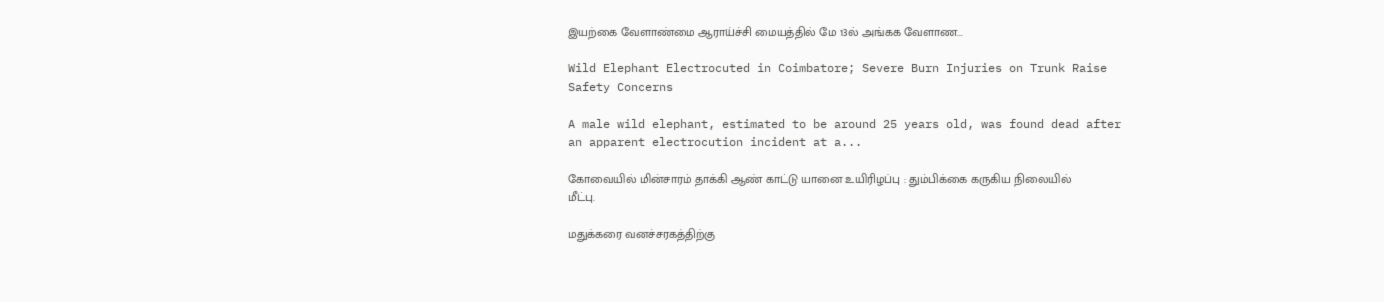இயற்கை வேளாண்மை ஆராய்ச்சி மையத்தில் மே 13ல் அங்கக வேளாண...

Wild Elephant Electrocuted in Coimbatore; Severe Burn Injuries on Trunk Raise Safety Concerns

A male wild elephant, estimated to be around 25 years old, was found dead after an apparent electrocution incident at a...

கோவையில் மின்சாரம் தாக்கி ஆண் காட்டு யானை உயிரிழப்பு : தும்பிக்கை கருகிய நிலையில் மீட்பு.

மதுக்கரை வனச்சரகத்திற்கு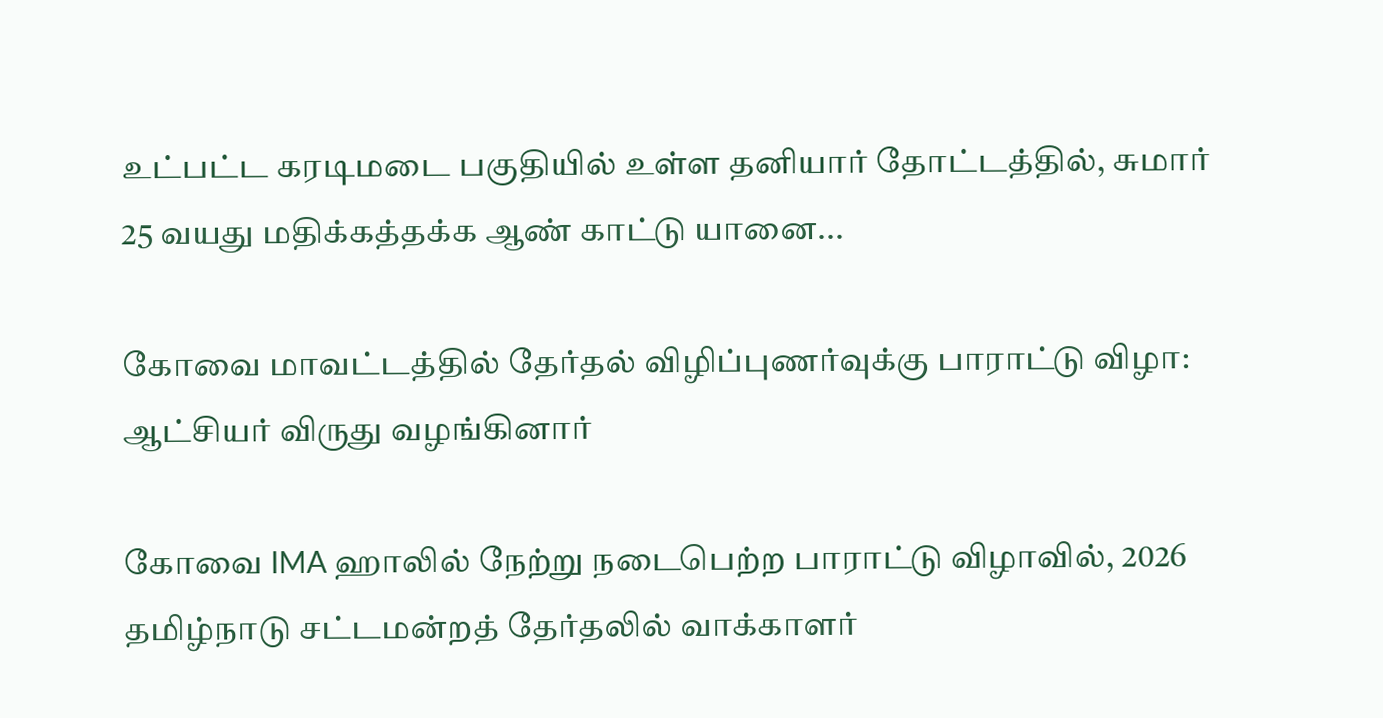உட்பட்ட கரடிமடை பகுதியில் உள்ள தனியார் தோட்டத்தில், சுமார் 25 வயது மதிக்கத்தக்க ஆண் காட்டு யானை...

கோவை மாவட்டத்தில் தேர்தல் விழிப்புணர்வுக்கு பாராட்டு விழா: ஆட்சியர் விருது வழங்கினார்

கோவை IMA ஹாலில் நேற்று நடைபெற்ற பாராட்டு விழாவில், 2026 தமிழ்நாடு சட்டமன்றத் தேர்தலில் வாக்காளர்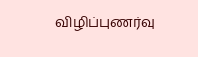விழிப்புணர்வு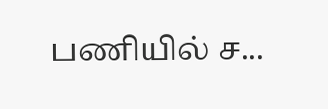பணியில் ச...